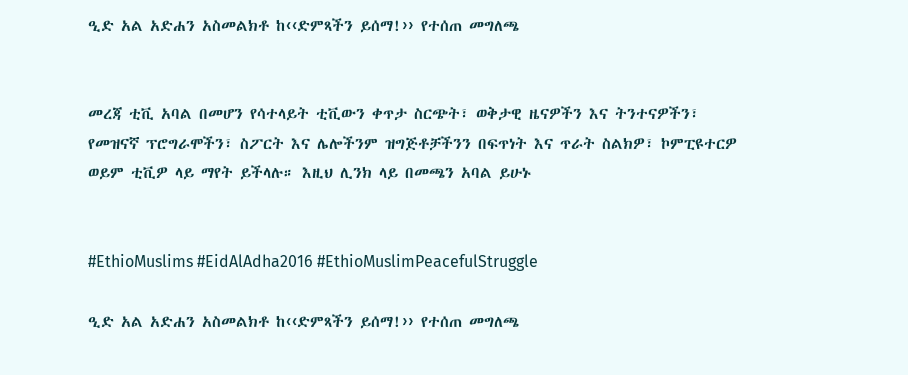ዒድ አል አድሐን አስመልክቶ ከ‹‹ድምጻችን ይሰማ!›› የተሰጠ መግለጫ


መረጃ ቲቪ አባል በመሆን የሳተላይት ቲቪውን ቀጥታ ስርጭት፣ ወቅታዊ ዜናዎችን እና ትንተናዎችን፣ የመዝናኛ ፕሮግራሞችን፣ ስፖርት እና ሌሎችንም ዝግጅቶቻችንን በፍጥነት እና ጥራት ስልክዎ፣ ኮምፒዩተርዎ ወይም ቲቪዎ ላይ ማየት ይችላሉ። እዚህ ሊንክ ላይ በመጫን አባል ይሁኑ


#EthioMuslims #EidAlAdha2016 #EthioMuslimPeacefulStruggle

ዒድ አል አድሐን አስመልክቶ ከ‹‹ድምጻችን ይሰማ!›› የተሰጠ መግለጫ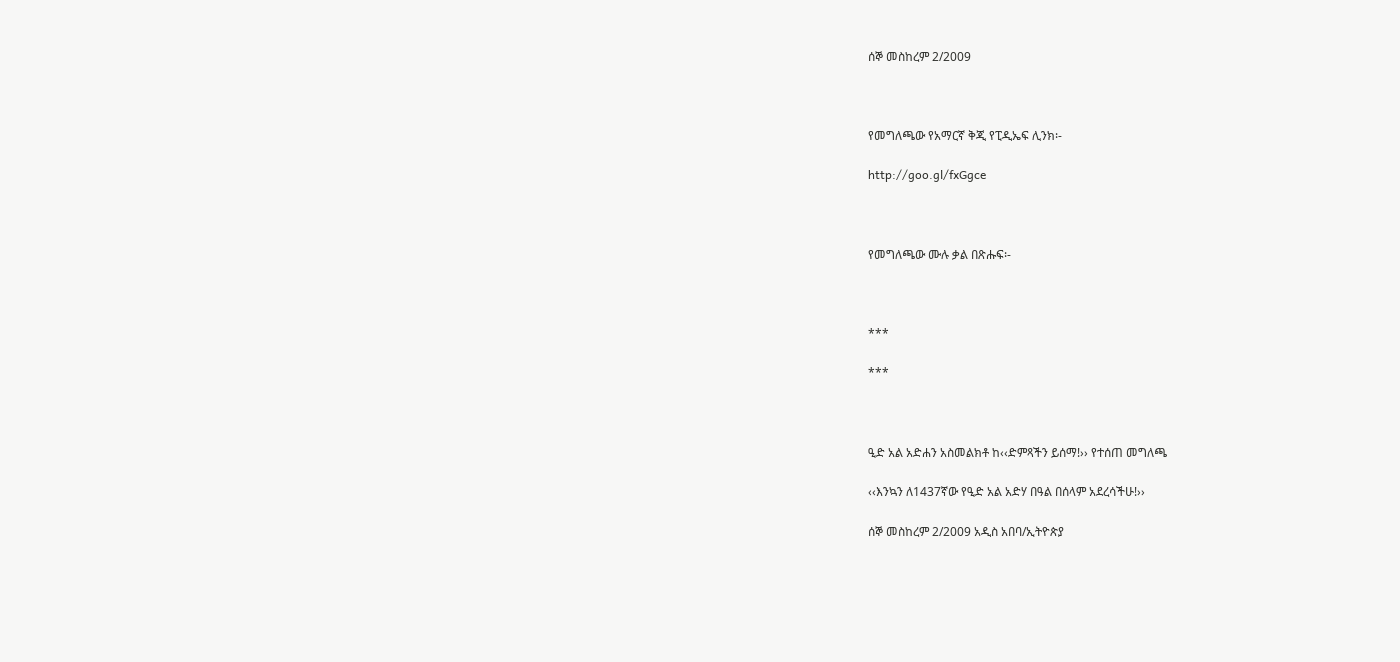ሰኞ መስከረም 2/2009



የመግለጫው የአማርኛ ቅጂ የፒዲኤፍ ሊንክ፡-

http://goo.gl/fxGgce



የመግለጫው ሙሉ ቃል በጽሑፍ፡-



***

***



ዒድ አል አድሐን አስመልክቶ ከ‹‹ድምጻችን ይሰማ!›› የተሰጠ መግለጫ

‹‹እንኳን ለ1437ኛው የዒድ አል አድሃ በዓል በሰላም አደረሳችሁ!››

ሰኞ መስከረም 2/2009 አዲስ አበባ/ኢትዮጵያ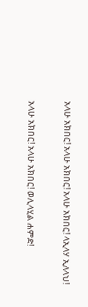አላሁ አክበር! አላሁ አክበር! አላሁ አክበር! ላኢላሃ ኢለላህ!

አላሁ አክበር! አላሁ አክበር! ወሊላሂል ሐምድ!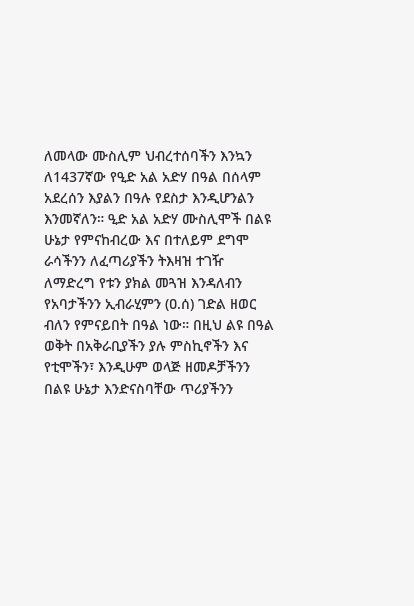ለመላው ሙስሊም ህብረተሰባችን እንኳን ለ1437ኛው የዒድ አል አድሃ በዓል በሰላም አደረሰን እያልን በዓሉ የደስታ እንዲሆንልን እንመኛለን። ዒድ አል አድሃ ሙስሊሞች በልዩ ሁኔታ የምናከብረው እና በተለይም ደግሞ ራሳችንን ለፈጣሪያችን ትእዛዝ ተገዥ ለማድረግ የቱን ያክል መጓዝ እንዳለብን የአባታችንን ኢብራሂምን (ዐ.ሰ) ገድል ዘወር ብለን የምናይበት በዓል ነው። በዚህ ልዩ በዓል ወቅት በአቅራቢያችን ያሉ ምስኪኖችን እና የቲሞችን፣ እንዲሁም ወላጅ ዘመዶቻችንን በልዩ ሁኔታ እንድናስባቸው ጥሪያችንን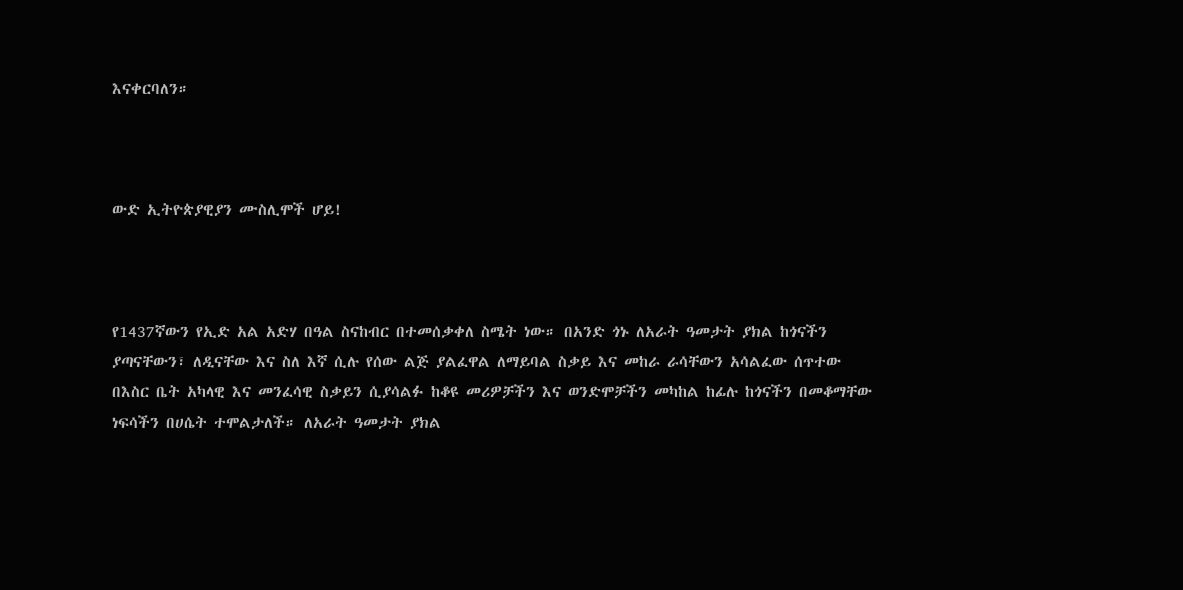እናቀርባለን።



ውድ ኢትዮጵያዊያን ሙስሊሞች ሆይ!



የ1437ኛውን የኢድ አል አድሃ በዓል ስናከብር በተመሰቃቀለ ስሜት ነው። በአንድ ጎኑ ለአራት ዓመታት ያክል ከጎናችን ያጣናቸውን፣ ለዲናቸው እና ስለ እኛ ሲሉ የሰው ልጅ ያልፈዋል ለማይባል ስቃይ እና መከራ ራሳቸውን አሳልፈው ሰጥተው በእስር ቤት አካላዊ እና መንፈሳዊ ስቃይን ሲያሳልፉ ከቆዩ መሪዎቻችን እና ወንድሞቻችን መካከል ከፊሉ ከጎናችን በመቆማቸው ነፍሳችን በሀሴት ተሞልታለች። ለአራት ዓመታት ያክል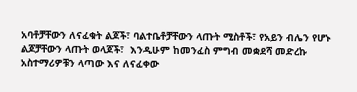አባቶቻቸውን ለናፈቁት ልጆች፣ ባልተቤቶቻቸውን ላጡት ሚስቶች፣ የአይን ብሌን የሆኑ ልጆቻቸውን ላጡት ወላጆች፣  እንዲሁም ከመንፈስ ምግብ መቋደሻ መድረኩ አስተማሪዎቹን ላጣው እና ለናፈቀው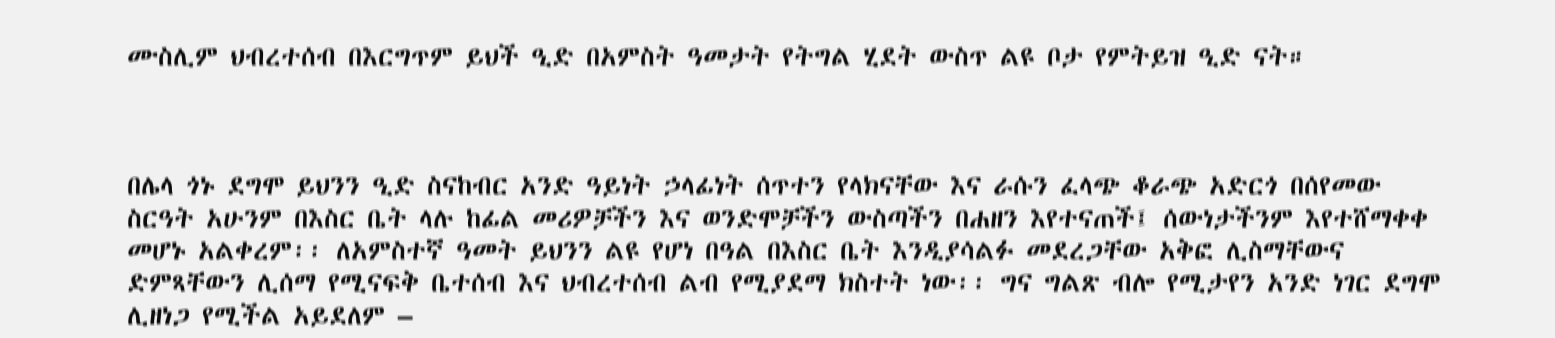ሙስሊም ህብረተሰብ በእርግጥም ይህች ዒድ በአምስት ዓመታት የትግል ሂደት ውስጥ ልዩ ቦታ የምትይዝ ዒድ ናት።



በሌላ ጎኑ ደግሞ ይህንን ዒድ ስናከብር አንድ ዓይነት ኃላፊነት ሰጥተን የላክናቸው እና ራሱን ፈላጭ ቆራጭ አድርጎ በሰየመው ስርዓት አሁንም በእስር ቤት ላሉ ከፊል መሪዎቻችን እና ወንድሞቻችን ውስጣችን በሐዘን እየተናጠች፤ ሰውነታችንም እየተሸማቀቀ መሆኑ አልቀረም፡፡ ለአምስተኛ ዓመት ይህንን ልዩ የሆነ በዓል በእስር ቤት እንዲያሳልፉ መደረጋቸው አቅፎ ሊስማቸውና ድምጻቸውን ሊሰማ የሚናፍቅ ቤተሰብ እና ህብረተሰብ ልብ የሚያደማ ክስተት ነው፡፡ ግና ግልጽ ብሎ የሚታየን አንድ ነገር ደግሞ ሊዘነጋ የሚችል አይደለም –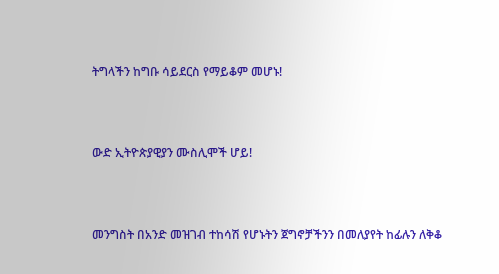ትግላችን ከግቡ ሳይደርስ የማይቆም መሆኑ!



ውድ ኢትዮጵያዊያን ሙስሊሞች ሆይ!



መንግስት በአንድ መዝገብ ተከሳሽ የሆኑትን ጀግኖቻችንን በመለያየት ከፊሉን ለቅቆ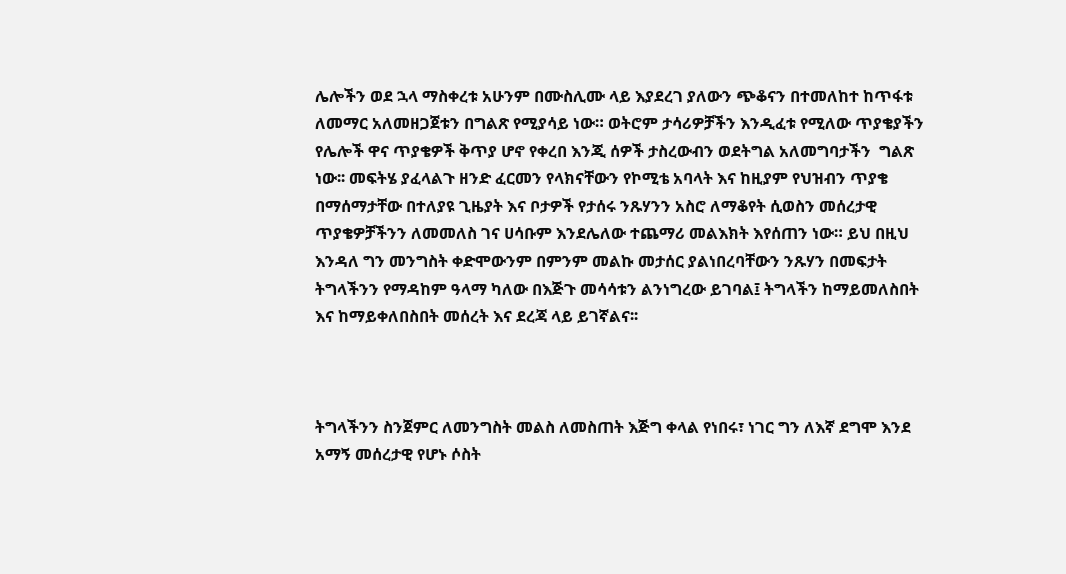ሌሎችን ወደ ኋላ ማስቀረቱ አሁንም በሙስሊሙ ላይ እያደረገ ያለውን ጭቆናን በተመለከተ ከጥፋቱ ለመማር አለመዘጋጀቱን በግልጽ የሚያሳይ ነው። ወትሮም ታሳሪዎቻችን እንዲፈቱ የሚለው ጥያቄያችን የሌሎች ዋና ጥያቄዎች ቅጥያ ሆኖ የቀረበ እንጂ ሰዎች ታስረውብን ወደትግል አለመግባታችን  ግልጽ ነው፡፡ መፍትሄ ያፈላልጉ ዘንድ ፈርመን የላክናቸውን የኮሚቴ አባላት እና ከዚያም የህዝብን ጥያቄ በማሰማታቸው በተለያዩ ጊዜያት እና ቦታዎች የታሰሩ ንጹሃንን አስሮ ለማቆየት ሲወስን መሰረታዊ ጥያቄዎቻችንን ለመመለስ ገና ሀሳቡም እንደሌለው ተጨማሪ መልእክት እየሰጠን ነው። ይህ በዚህ እንዳለ ግን መንግስት ቀድሞውንም በምንም መልኩ መታሰር ያልነበረባቸውን ንጹሃን በመፍታት ትግላችንን የማዳከም ዓላማ ካለው በእጅጉ መሳሳቱን ልንነግረው ይገባል፤ ትግላችን ከማይመለስበት እና ከማይቀለበስበት መሰረት እና ደረጃ ላይ ይገኛልና፡፡



ትግላችንን ስንጀምር ለመንግስት መልስ ለመስጠት እጅግ ቀላል የነበሩ፣ ነገር ግን ለእኛ ደግሞ እንደ አማኝ መሰረታዊ የሆኑ ሶስት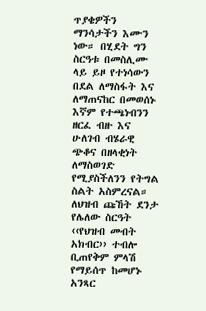ጥያቄዎችን ማንሳታችን እሙን ነው። በሂደት ግን ስርዓቱ በመስሊሙ ላይ ይዞ የተነሳውን በደል ለማስፋት እና ለማጠናከር በመወሰኑ እኛም የተጫነብንን ዘርፈ ብዙ እና ሁለገብ ብሄራዊ ጭቆና በዘላቂነት ለማስወገድ የሚያስችለንን የትግል ስልት አስምረናል። ለህዝብ ጩኸት ደንታ የሌለው ስርዓት ‹‹የህዝብ መብት አክብር›› ተብሎ ቢጠየቅም ምላሽ የማይሰጥ ከመሆኑ አንጻር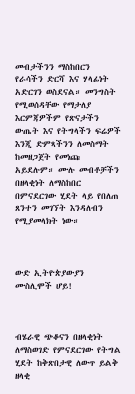መብታችንን ማስከበርን የራሳችን ድርሻ እና ሃላፊነት አድርገን ወስደናል። መንግስት የሚወሰዳቸው የማታለያ እርምጃዎችም የጽናታችን ውጤት እና የትግላችን ፍሬዎች እንጂ ድምጻችንን ለመስማት ከመዘጋጀት የመነጩ አይደሉም። ሙሉ መብቶቻችን በዘላቂነት ለማስከበር በምናደርገው ሂደት ላይ የበለጠ ጸንተን መገኘት እንዳለብን የሚያመላክት ነው።



ውድ ኢትዮጵያውያን ሙስሊሞች ሆይ!



ብሄራዊ ጭቆናን በዘላቂነት ለማስወገድ የምናደርገው የትግል ሂደት ከቅጽበታዊ ለውጥ ይልቅ ዘላቂ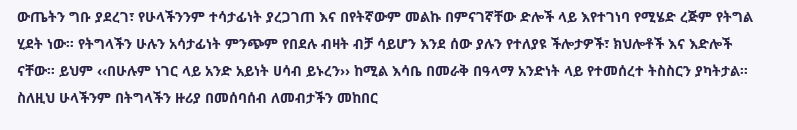ውጤትን ግቡ ያደረገ፣ የሁላችንንም ተሳታፊነት ያረጋገጠ እና በየትኛውም መልኩ በምናገኛቸው ድሎች ላይ እየተገነባ የሚሄድ ረጅም የትግል ሂደት ነው። የትግላችን ሁሉን አሳታፊነት ምንጭም የበደሉ ብዛት ብቻ ሳይሆን እንደ ሰው ያሉን የተለያዩ ችሎታዎች፣ ክህሎቶች እና እድሎች ናቸው። ይህም ‹‹በሁሉም ነገር ላይ አንድ አይነት ሀሳብ ይኑረን›› ከሚል እሳቤ በመራቅ በዓላማ አንድነት ላይ የተመሰረተ ትስስርን ያካትታል። ስለዚህ ሁላችንም በትግላችን ዙሪያ በመሰባሰብ ለመብታችን መከበር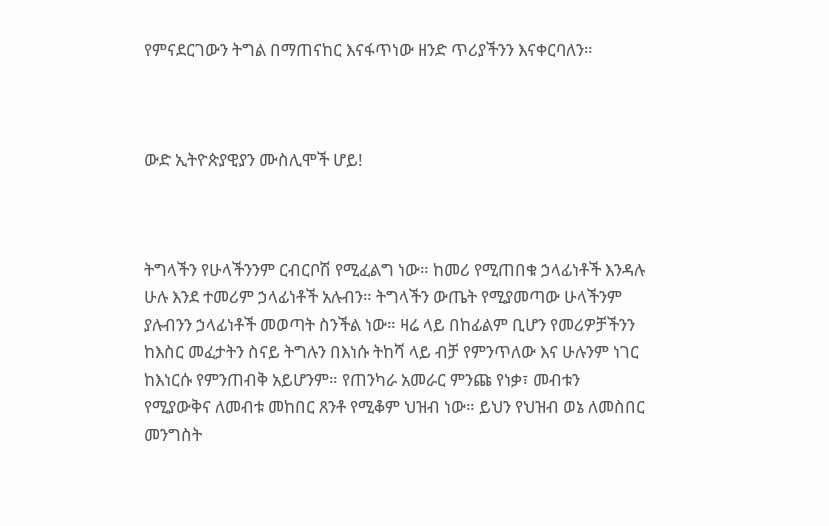የምናደርገውን ትግል በማጠናከር እናፋጥነው ዘንድ ጥሪያችንን እናቀርባለን።



ውድ ኢትዮጵያዊያን ሙስሊሞች ሆይ!



ትግላችን የሁላችንንም ርብርቦሽ የሚፈልግ ነው። ከመሪ የሚጠበቁ ኃላፊነቶች እንዳሉ ሁሉ እንደ ተመሪም ኃላፊነቶች አሉብን። ትግላችን ውጤት የሚያመጣው ሁላችንም ያሉብንን ኃላፊነቶች መወጣት ስንችል ነው። ዛሬ ላይ በከፊልም ቢሆን የመሪዎቻችንን ከእስር መፈታትን ስናይ ትግሉን በእነሱ ትከሻ ላይ ብቻ የምንጥለው እና ሁሉንም ነገር ከእነርሱ የምንጠብቅ አይሆንም። የጠንካራ አመራር ምንጩ የነቃ፣ መብቱን የሚያውቅና ለመብቱ መከበር ጸንቶ የሚቆም ህዝብ ነው። ይህን የህዝብ ወኔ ለመስበር መንግስት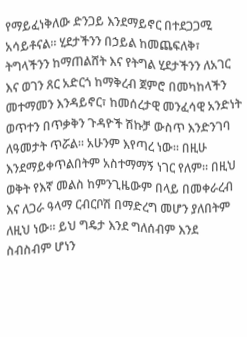የማይፈነቅለው ድንጋይ እንደማይኖር በተደጋጋሚ አሳይቶናል። ሂደታችንን በኃይል ከመጨፍለቅ፣ ትግላችንን ከማጠልሸት እና የትግል ሂደታችንን ለአገር እና ወገን ጸር አድርጎ ከማቅረብ ጀምሮ በመካከላችን መተማመን እንዳይኖር፣ ከመሰረታዊ መንፈሳዊ አንድነት ወጥተን በጥቃቅን ጉዳዮች ሽኩቻ ውስጥ እንድንገባ ለዓመታት ጥሯል። አሁንም እየጣረ ነው። በዚሁ እንደማይቀጥልበትም አስተማማኝ ነገር የለም። በዚህ ወቅት የእኛ መልስ ከምንጊዜውም በላይ በመቀራረብ እና ለጋራ ዓላማ ርብርቦሽ በማድረግ መሆን ያለበትም ለዚህ ነው። ይህ ግዴታ እንደ ግለሰብም እንደ ስብስብም ሆነን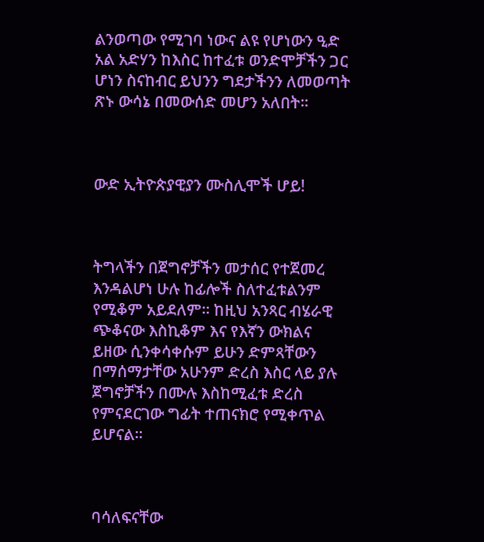ልንወጣው የሚገባ ነውና ልዩ የሆነውን ዒድ አል አድሃን ከእስር ከተፈቱ ወንድሞቻችን ጋር ሆነን ስናከብር ይህንን ግደታችንን ለመወጣት ጽኑ ውሳኔ በመውሰድ መሆን አለበት።



ውድ ኢትዮጵያዊያን ሙስሊሞች ሆይ!



ትግላችን በጀግኖቻችን መታሰር የተጀመረ እንዳልሆነ ሁሉ ከፊሎች ስለተፈቱልንም የሚቆም አይደለም። ከዚህ አንጻር ብሄራዊ ጭቆናው እስኪቆም እና የእኛን ውክልና ይዘው ሲንቀሳቀሱም ይሁን ድምጻቸውን በማሰማታቸው አሁንም ድረስ እስር ላይ ያሉ ጀግኖቻችን በሙሉ እስከሚፈቱ ድረስ የምናደርገው ግፊት ተጠናክሮ የሚቀጥል ይሆናል፡፡



ባሳለፍናቸው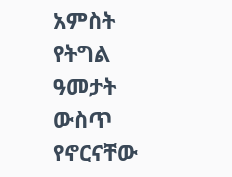አምስት የትግል ዓመታት ውስጥ የኖርናቸው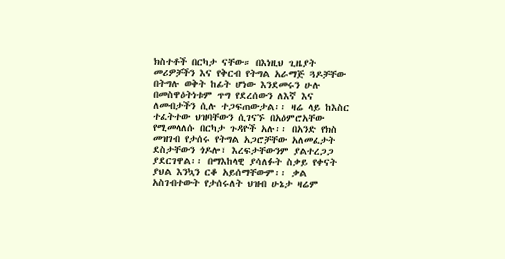ክስተቶች በርካታ ናቸው። በእነዚህ ጊዜያት መሪዎቻችን እና የቅርብ የትግል አራማጅ ጓዶቻቸው በትግሉ ወቅት ከፊት ሆነው እንደመሩን ሁሉ በመስዋዕትነቱም ጥግ የደረሰውን ለእኛ እና ለመብታችን ሲሉ ተጋፍጠውታል፡፡ ዛሬ ላይ ከእስር ተፈትተው ህዝባቸውን ሲገናኙ በአዕምሮአቸው የሚመላለሱ በርካታ ጉዳዮች አሉ፡፡ በአንድ የክስ መዝገብ የታሰሩ የትግል አጋሮቻቸው አለመፈታት ደስታቸውን ጎዶሎ፣ እረፍታቸውንም ያልተረጋጋ ያደርገዋል፡፡ በማእከላዊ ያሳለፉት ስቃይ የቀናት ያህል እንኳን ርቆ አይሰማቸውም፡፡ ቃል አስገብተውት የታሰሩለት ህዝብ ሁኔታ ዛሬም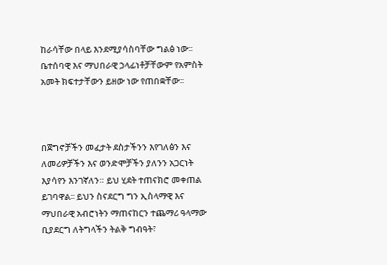ከራሳቸው በላይ እንደሚያሳስባቸው ግልፅ ነው፡፡ ቤተሰባዊ እና ማህበራዊ ኃላፊነቶቻቸውም የአምስት አመት ክፍተታቸውን ይዘው ነው የጠበቋቸው፡፡



በጀግኖቻችን መፈታት ደስታችንን እየገለፅን እና ለመሪዎቻችን እና ወንድሞቻችን ያለንን አጋርነት እያሳየን እንገኛለን። ይህ ሂደት ተጠናክሮ መቀጠል ይገባዋል፡፡ ይህን ስናደርግ ግን ኢስላማዊ እና ማህበራዊ አብሮነትን ማጠናከርን ተጨማሪ ዓላማው ቢያደርግ ለትግላችን ትልቅ ግብዓት፣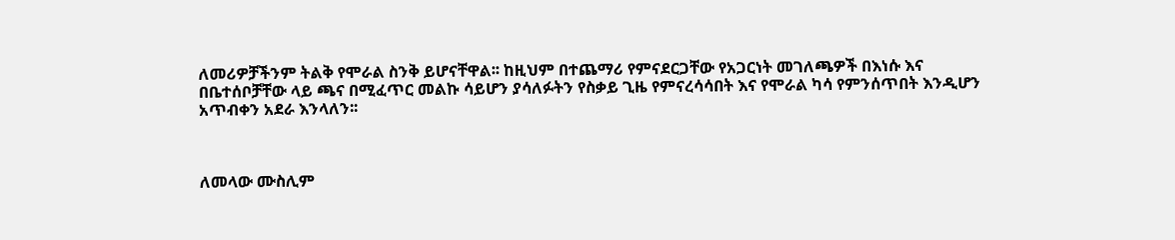ለመሪዎቻችንም ትልቅ የሞራል ስንቅ ይሆናቸዋል፡፡ ከዚህም በተጨማሪ የምናደርጋቸው የአጋርነት መገለጫዎች በእነሱ እና በቤተሰቦቻቸው ላይ ጫና በሚፈጥር መልኩ ሳይሆን ያሳለፉትን የስቃይ ጊዜ የምናረሳሳበት እና የሞራል ካሳ የምንሰጥበት እንዲሆን አጥብቀን አደራ እንላለን፡፡



ለመላው ሙስሊም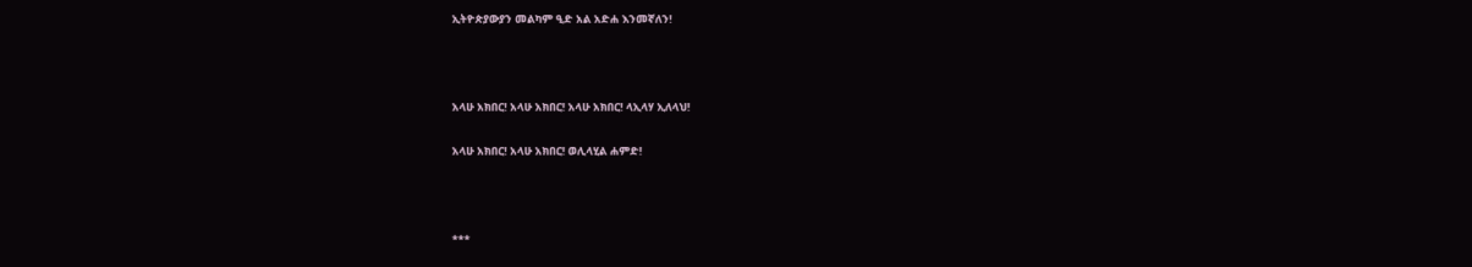ኢትዮጵያውያን መልካም ዒድ አል አድሐ እንመኛለን!



አላሁ አክበር! አላሁ አክበር! አላሁ አክበር! ላኢላሃ ኢለላህ!

አላሁ አክበር! አላሁ አክበር! ወሊላሂል ሐምድ!



***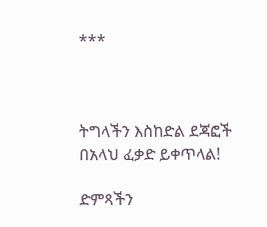***



ትግላችን እስከድል ደጃፎች በአላህ ፈቃድ ይቀጥላል!

ድምጻችን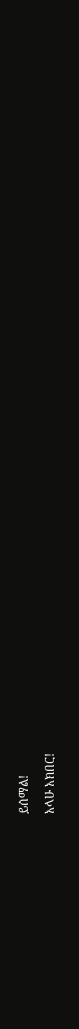ይሰማል!

አላሁ አክበር!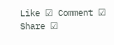Like ☑ Comment ☑ Share ☑